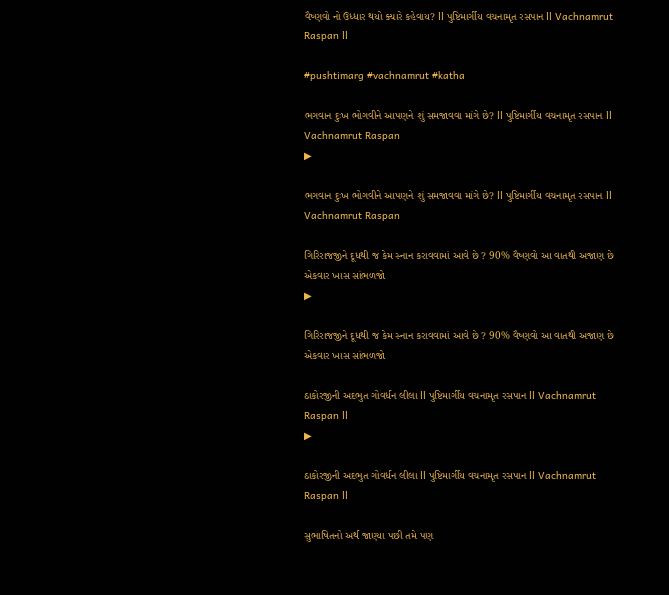વૈષ્ણવો નો ઉધ્ધાર થયો ક્યારે કહેવાય? ll પુષ્ટિમાર્ગીય વચનામૃત રસપાન ll Vachnamrut Raspan ll

#pushtimarg #vachnamrut #katha

ભગવાન દુઃખ ભોગવીને આપણને શું સમજાવવા માંગે છે? ll પુષ્ટિમાર્ગીય વચનામૃત રસપાન ll Vachnamrut Raspan
▶

ભગવાન દુઃખ ભોગવીને આપણને શું સમજાવવા માંગે છે? ll પુષ્ટિમાર્ગીય વચનામૃત રસપાન ll Vachnamrut Raspan

ગિરિરાજજીને દૂધથી જ કેમ સ્નાન કરાવવામાં આવે છે ? 90% વૈષ્ણવો આ વાતથી અજાણ છે એકવાર ખાસ સાંભળજો
▶

ગિરિરાજજીને દૂધથી જ કેમ સ્નાન કરાવવામાં આવે છે ? 90% વૈષ્ણવો આ વાતથી અજાણ છે એકવાર ખાસ સાંભળજો

ઠાકોરજીની અદભુત ગોવર્ધન લીલા ll પુષ્ટિમાર્ગીય વચનામૃત રસપાન ll Vachnamrut Raspan ll
▶

ઠાકોરજીની અદભુત ગોવર્ધન લીલા ll પુષ્ટિમાર્ગીય વચનામૃત રસપાન ll Vachnamrut Raspan ll

સુભાષિતનો અર્થ જાણ્યા પછી તમે પણ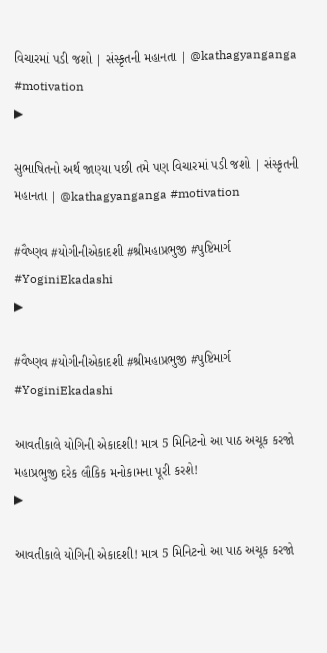વિચારમાં પડી જશો | સંસ્કૃતની મહાનતા | @kathagyanganga #motivation
▶

સુભાષિતનો અર્થ જાણ્યા પછી તમે પણ વિચારમાં પડી જશો | સંસ્કૃતની મહાનતા | @kathagyanganga #motivation

#વૈષ્ણવ #યોગીનીએકાદશી #શ્રીમહાપ્રભુજી #પુષ્ટિમાર્ગ #YoginiEkadashi
▶

#વૈષ્ણવ #યોગીનીએકાદશી #શ્રીમહાપ્રભુજી #પુષ્ટિમાર્ગ #YoginiEkadashi

આવતીકાલે યોગિની એકાદશી! માત્ર 5 મિનિટનો આ પાઠ અચૂક કરજો મહાપ્રભુજી દરેક લૌકિક મનોકામના પૂરી કરશે!
▶

આવતીકાલે યોગિની એકાદશી! માત્ર 5 મિનિટનો આ પાઠ અચૂક કરજો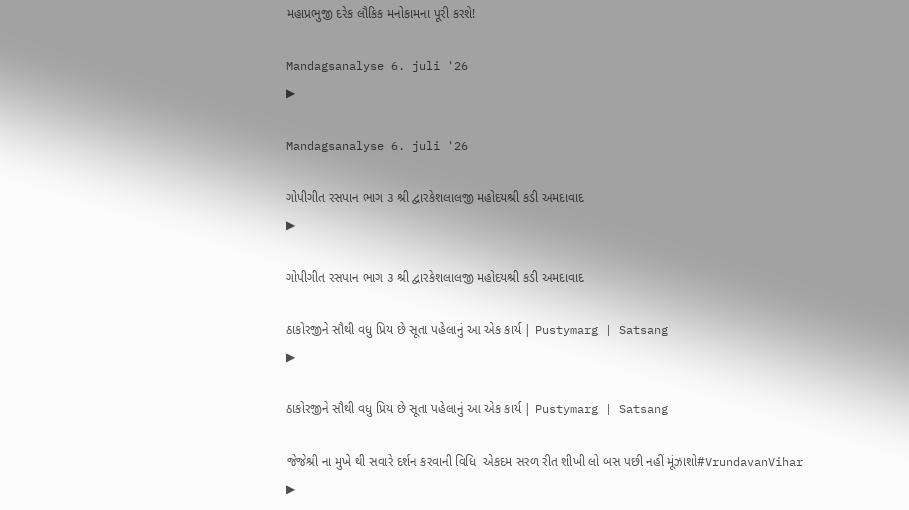મહાપ્રભુજી દરેક લૌકિક મનોકામના પૂરી કરશે!

Mandagsanalyse 6. juli '26
▶

Mandagsanalyse 6. juli '26

ગોપીગીત રસપાન ભાગ ૩ શ્રી દ્વારકેશલાલજી મહોદયશ્રી કડી અમદાવાદ
▶

ગોપીગીત રસપાન ભાગ ૩ શ્રી દ્વારકેશલાલજી મહોદયશ્રી કડી અમદાવાદ

ઠાકોરજીને સૌથી વધુ પ્રિય છે સૂતા પહેલાનું આ એક કાર્ય | Pustymarg | Satsang
▶

ઠાકોરજીને સૌથી વધુ પ્રિય છે સૂતા પહેલાનું આ એક કાર્ય | Pustymarg | Satsang

જેજેશ્રી ના મુખે થી સવારે દર્શન કરવાની વિધિ  એકદમ સરળ રીત શીખી લો બસ પછી નહીં મૂંઝાશો#VrundavanVihar
▶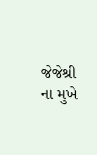જેજેશ્રી ના મુખે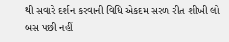થી સવારે દર્શન કરવાની વિધિ એકદમ સરળ રીત શીખી લો બસ પછી નહીં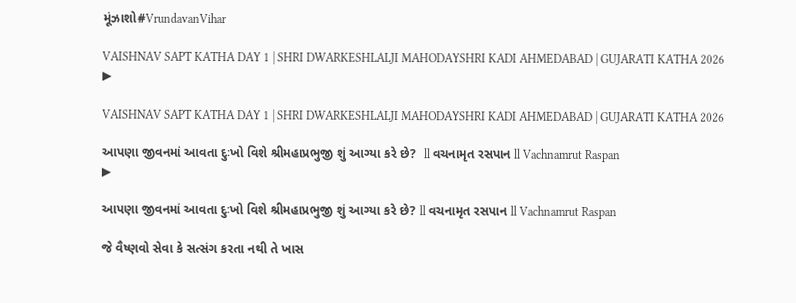મૂંઝાશો#VrundavanVihar

VAISHNAV SAPT KATHA DAY 1 | SHRI DWARKESHLALJI MAHODAYSHRI KADI AHMEDABAD | GUJARATI KATHA 2026
▶

VAISHNAV SAPT KATHA DAY 1 | SHRI DWARKESHLALJI MAHODAYSHRI KADI AHMEDABAD | GUJARATI KATHA 2026

આપણા જીવનમાં આવતા દુઃખો વિશે શ્રીમહાપ્રભુજી શું આગ્યા કરે છે?  ll વચનામૃત રસપાન ll Vachnamrut Raspan
▶

આપણા જીવનમાં આવતા દુઃખો વિશે શ્રીમહાપ્રભુજી શું આગ્યા કરે છે? ll વચનામૃત રસપાન ll Vachnamrut Raspan

જે વૈષ્ણવો સેવા કે સત્સંગ કરતા નથી તે ખાસ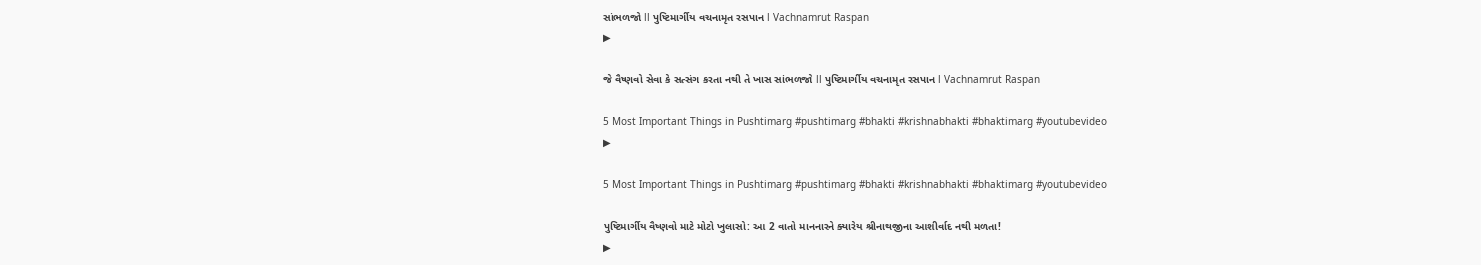સાંભળજો ll પુષ્ટિમાર્ગીય વચનામૃત રસપાન l Vachnamrut Raspan
▶

જે વૈષ્ણવો સેવા કે સત્સંગ કરતા નથી તે ખાસ સાંભળજો ll પુષ્ટિમાર્ગીય વચનામૃત રસપાન l Vachnamrut Raspan

5 Most Important Things in Pushtimarg #pushtimarg #bhakti #krishnabhakti #bhaktimarg #youtubevideo
▶

5 Most Important Things in Pushtimarg #pushtimarg #bhakti #krishnabhakti #bhaktimarg #youtubevideo

પુષ્ટિમાર્ગીય વૈષ્ણવો માટે મોટો ખુલાસો: આ 2 વાતો માનનારને ક્યારેય શ્રીનાથજીના આશીર્વાદ નથી મળતા!
▶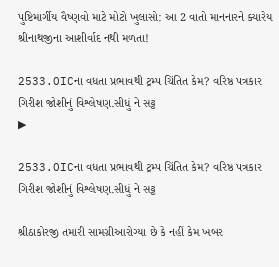પુષ્ટિમાર્ગીય વૈષ્ણવો માટે મોટો ખુલાસો: આ 2 વાતો માનનારને ક્યારેય શ્રીનાથજીના આશીર્વાદ નથી મળતા!

2533.OICના વધતા પ્રભાવથી ટ્રમ્પ ચિંતિત કેમ? વરિષ્ઠ પત્રકાર ગિરીશ જોશીનું વિશ્લેષણ.સીધું ને સટ્ટ
▶

2533.OICના વધતા પ્રભાવથી ટ્રમ્પ ચિંતિત કેમ? વરિષ્ઠ પત્રકાર ગિરીશ જોશીનું વિશ્લેષણ.સીધું ને સટ્ટ

શ્રીઠાકોરજી તમારી સામગ્રીઆરોગ્યા છે કે નહીં કેમ ખબર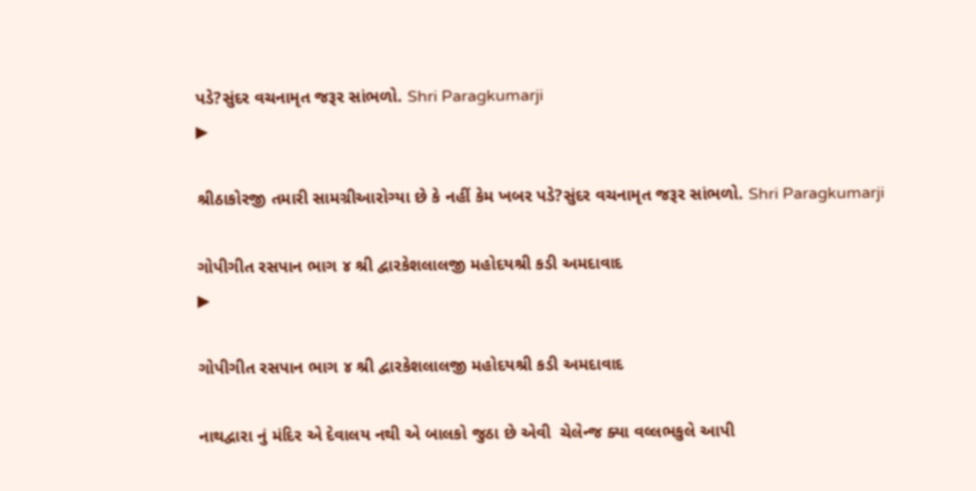પડે?સુંદર વચનામૃત જરૂર સાંભળો. Shri Paragkumarji
▶

શ્રીઠાકોરજી તમારી સામગ્રીઆરોગ્યા છે કે નહીં કેમ ખબર પડે?સુંદર વચનામૃત જરૂર સાંભળો. Shri Paragkumarji

ગોપીગીત રસપાન ભાગ ૪ શ્રી દ્વારકેશલાલજી મહોદયશ્રી કડી અમદાવાદ
▶

ગોપીગીત રસપાન ભાગ ૪ શ્રી દ્વારકેશલાલજી મહોદયશ્રી કડી અમદાવાદ

નાથદ્વારા નું મંદિર એ દેવાલય નથી એ બાલકો જુઠા છે એવી  ચેલેન્જ ક્યા વલ્લભકુલે આપી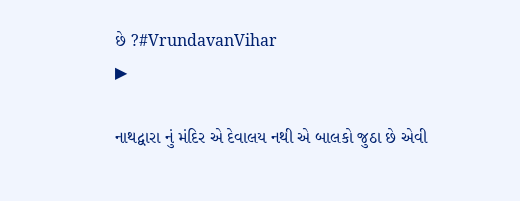છે ?#VrundavanVihar
▶

નાથદ્વારા નું મંદિર એ દેવાલય નથી એ બાલકો જુઠા છે એવી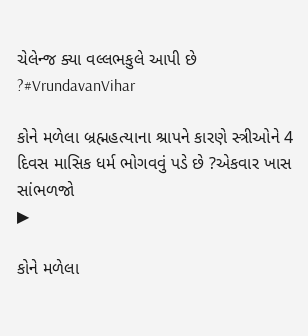ચેલેન્જ ક્યા વલ્લભકુલે આપી છે ?#VrundavanVihar

કોને મળેલા બ્રહ્મહત્યાના શ્રાપને કારણે સ્ત્રીઓને 4 દિવસ માસિક ધર્મ ભોગવવું પડે છે ?એકવાર ખાસ સાંભળજો
▶

કોને મળેલા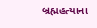બ્રહ્મહત્યાના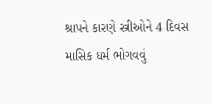શ્રાપને કારણે સ્ત્રીઓને 4 દિવસ માસિક ધર્મ ભોગવવું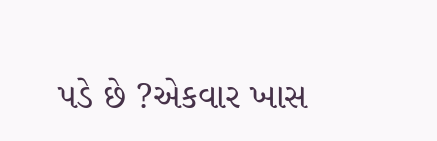પડે છે ?એકવાર ખાસ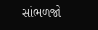સાંભળજો